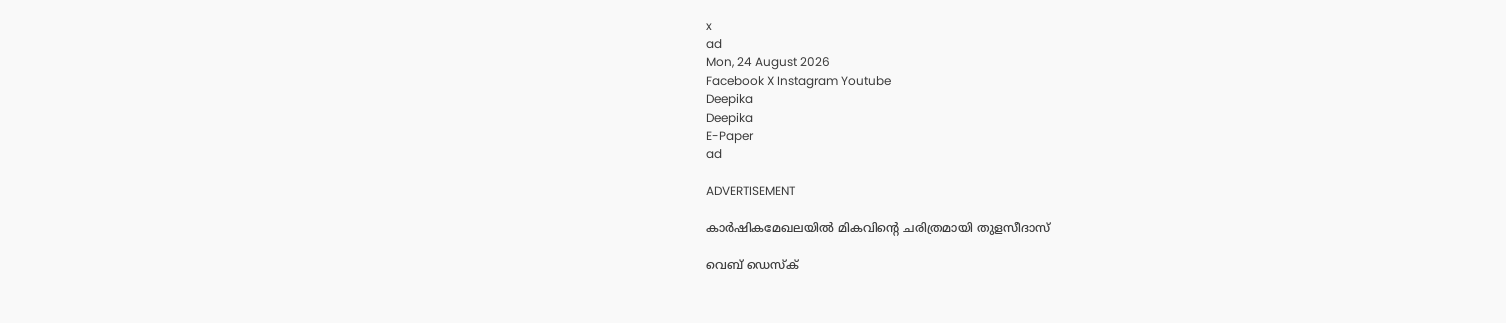x
ad
Mon, 24 August 2026
Facebook X Instagram Youtube
Deepika
Deepika
E-Paper
ad

ADVERTISEMENT

കാർഷികമേഖലയിൽ മികവിന്‍റെ ചരിത്രമായി തുളസീദാസ്

വെബ് ഡെസ്ക്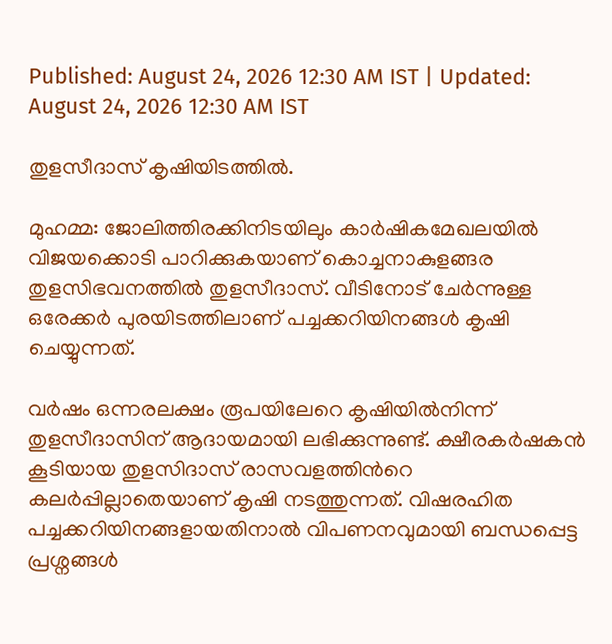Published: August 24, 2026 12:30 AM IST | Updated: August 24, 2026 12:30 AM IST

തുളസീദാസ് കൃഷിയിടത്തിൽ.

മുഹമ്മ: ജോലിത്തിരക്കിനിടയിലും കാർഷികമേഖലയിൽ വിജയക്കൊടി പാറിക്കുകയാണ് കൊച്ചനാകുളങ്ങര തുളസിഭവനത്തിൽ തുളസീദാസ്. വീടിനോട് ചേർന്നുള്ള ഒരേക്കർ പുരയിടത്തിലാണ് പച്ചക്കറിയിനങ്ങൾ കൃഷി ചെയ്യുന്നത്.

വർഷം ഒന്നരലക്ഷം രൂപയിലേറെ കൃഷിയിൽനിന്ന് തുളസീദാസിന് ആദായമായി ലഭിക്കുന്നുണ്ട്. ക്ഷീരകർഷകൻ കൂടിയായ തുളസിദാസ് രാസവളത്തിന്‍റെ കലർപ്പില്ലാതെയാണ് കൃഷി നടത്തുന്നത്. വിഷരഹിത പച്ചക്കറിയിനങ്ങളായതിനാൽ വിപണനവുമായി ബന്ധപ്പെട്ട പ്രശ്നങ്ങൾ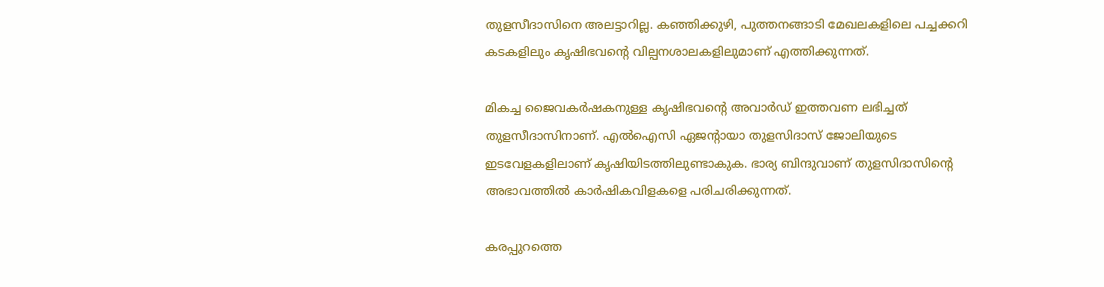തുളസീദാസിനെ അലട്ടാറില്ല. കഞ്ഞിക്കുഴി, പുത്തനങ്ങാടി മേഖലകളിലെ പച്ചക്കറി കടകളിലും കൃഷിഭവന്‍റെ വില്പനശാലകളിലുമാണ് എത്തിക്കുന്നത്.

മികച്ച ജൈവകർഷകനുള്ള കൃഷിഭവന്‍റെ അവാർഡ് ഇത്തവണ ലഭിച്ചത് തുളസീദാസിനാണ്. എൽഐസി ഏജന്‍റായാ തുളസിദാസ് ജോലിയുടെ ഇടവേളകളിലാണ് കൃഷിയിടത്തിലുണ്ടാകുക. ഭാര്യ ബിന്ദുവാണ് തുളസിദാസിന്‍റെ അഭാവത്തിൽ കാർഷികവിളകളെ പരിചരിക്കുന്നത്.

കരപ്പുറത്തെ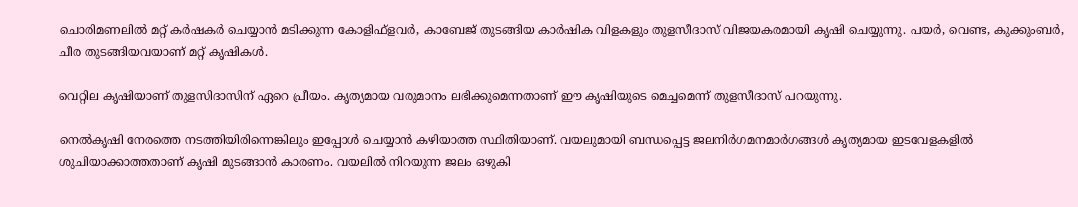ചൊരിമണലിൽ മറ്റ് കർഷകർ ചെയ്യാൻ മടിക്കുന്ന കോളിഫ്ളവർ, കാബേജ് തുടങ്ങിയ കാർഷിക വിളകളും തുളസീദാസ് വിജയകരമായി കൃഷി ചെയ്യുന്നു. പയർ, വെണ്ട, കുക്കുംബർ, ചീര തുടങ്ങിയവയാണ് മറ്റ് കൃഷികൾ.

വെറ്റില കൃഷിയാണ് തുളസിദാസിന് ഏറെ പ്രീയം. കൃത്യമായ വരുമാനം ലഭിക്കുമെന്നതാണ് ഈ കൃഷിയുടെ മെച്ചമെന്ന് തുളസീദാസ് പറയുന്നു.

നെൽകൃഷി നേരത്തെ നടത്തിയിരിന്നെങ്കിലും ഇപ്പോൾ ചെയ്യാൻ കഴിയാത്ത സ്ഥിതിയാണ്. വയലുമായി ബന്ധപ്പെട്ട ജലനിർഗമനമാർഗങ്ങൾ കൃത്യമായ ഇടവേളകളിൽ ശുചിയാക്കാത്തതാണ് കൃഷി മുടങ്ങാൻ കാരണം. വയലിൽ നിറയുന്ന ജലം ഒഴുകി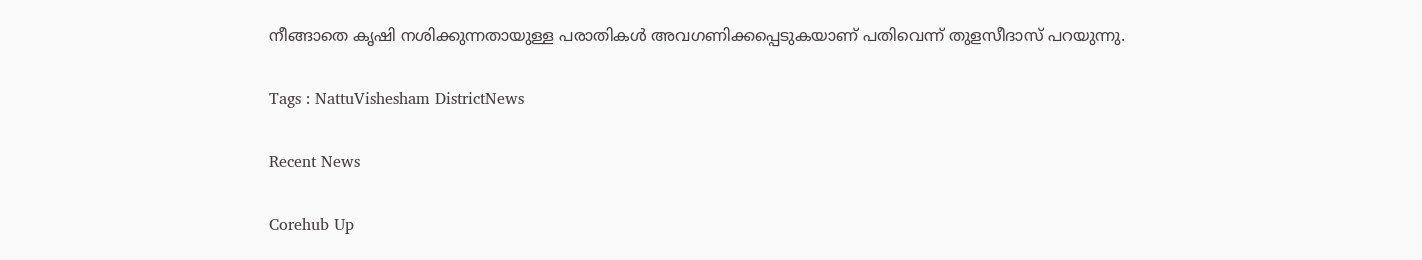നീങ്ങാതെ കൃഷി നശിക്കുന്നതായുള്ള പരാതികൾ അവഗണിക്കപ്പെടുകയാണ് പതിവെന്ന് തുളസീദാസ് പറയുന്നു.

Tags : NattuVishesham DistrictNews

Recent News

Corehub Up